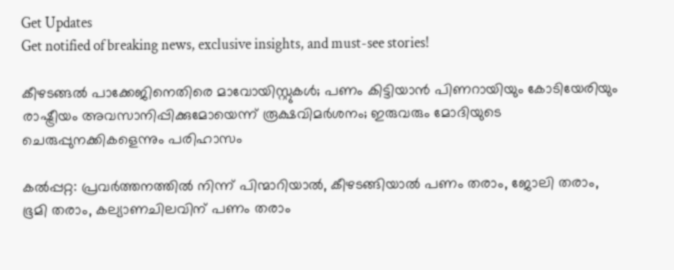Get Updates
Get notified of breaking news, exclusive insights, and must-see stories!

കീഴടങ്ങല്‍ പാക്കേജിനെതിരെ മാവോയിസ്റ്റുകള്‍; പണം കിട്ടിയാന്‍ പിണറായിയും കോടിയേരിയും രാഷ്ട്രീയം അവസാനിപ്പിക്കുമോയെന്ന് രൂക്ഷവിമര്‍ശനം; ഇരുവരും മോദിയുടെ ചെരുപ്പുനക്കികളെന്നും പരിഹാസം

കല്‍പ്പറ്റ: പ്രവര്‍ത്തനത്തില്‍ നിന്ന് പിന്മാറിയാല്‍, കീഴടങ്ങിയാല്‍ പണം തരാം, ജോലി തരാം, ഭൂമി തരാം, കല്യാണചിലവിന് പണം തരാം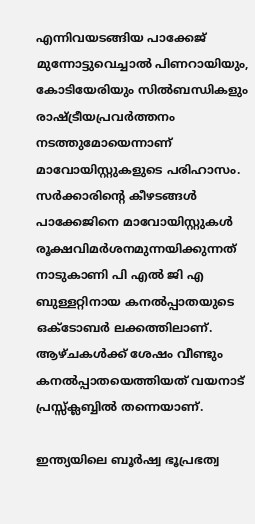എന്നിവയടങ്ങിയ പാക്കേജ് മുന്നോട്ടുവെച്ചാല്‍ പിണറായിയും, കോടിയേരിയും സില്‍ബന്ധികളും രാഷ്ട്രീയപ്രവര്‍ത്തനം നടത്തുമോയെന്നാണ് മാവോയിസ്റ്റുകളുടെ പരിഹാസം. സര്‍ക്കാരിന്റെ കീഴടങ്ങള്‍ പാക്കേജിനെ മാവോയിസ്റ്റുകള്‍ രൂക്ഷവിമര്‍ശനമുന്നയിക്കുന്നത് നാടുകാണി പി എല്‍ ജി എ ബുള്ളറ്റിനായ കനല്‍പ്പാതയുടെ ഒക്‌ടോബര്‍ ലക്കത്തിലാണ്. ആഴ്ചകള്‍ക്ക് ശേഷം വീണ്ടും കനല്‍പ്പാതയെത്തിയത് വയനാട് പ്രസ്സ്‌ക്ലബ്ബില്‍ തന്നെയാണ്.

ഇന്ത്യയിലെ ബൂര്‍ഷ്വ ഭൂപ്രഭത്വ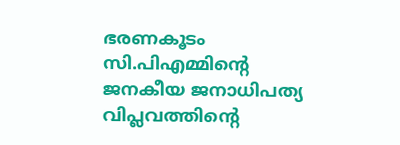ഭരണകൂടം സി.പിഎമ്മിന്റെ ജനകീയ ജനാധിപത്യ വിപ്ലവത്തിന്റെ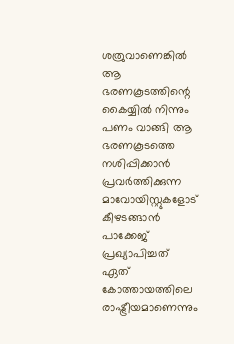ശത്രുവാണെങ്കില്‍ ആ ഭരണകൂടത്തിന്റെ കൈയ്യില്‍ നിന്നും പണം വാങ്ങി ആ ഭരണകൂടത്തെ നശിപ്പിക്കാന്‍ പ്രവര്‍ത്തിക്കുന്ന മാവോയിസ്റ്റുകളോട് കീഴടങ്ങാന്‍ പാക്കേജ് പ്രഖ്യാപിച്ചത് ഏത് കോത്തായത്തിലെ രാഷ്ട്രീയമാണെന്നും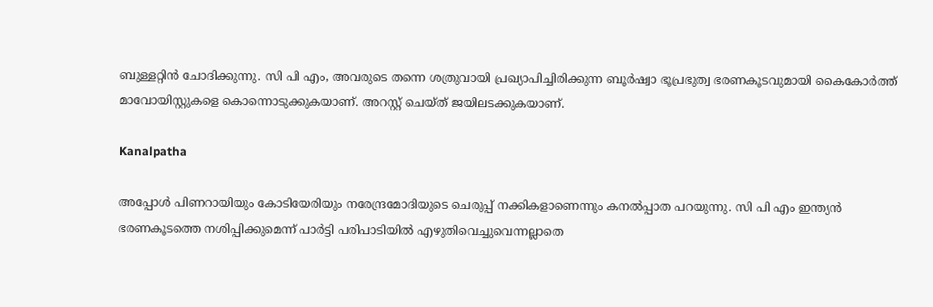ബുള്ളറ്റിന്‍ ചോദിക്കുന്നു. സി പി എം, അവരുടെ തന്നെ ശത്രുവായി പ്രഖ്യാപിച്ചിരിക്കുന്ന ബൂര്‍ഷ്വാ ഭൂപ്രഭുത്വ ഭരണകൂടവുമായി കൈകോര്‍ത്ത് മാവോയിസ്റ്റുകളെ കൊന്നൊടുക്കുകയാണ്. അറസ്റ്റ് ചെയ്ത് ജയിലടക്കുകയാണ്.

Kanalpatha

അപ്പോള്‍ പിണറായിയും കോടിയേരിയും നരേന്ദ്രമോദിയുടെ ചെരുപ്പ് നക്കികളാണെന്നും കനല്‍പ്പാത പറയുന്നു. സി പി എം ഇന്ത്യന്‍ ഭരണകൂടത്തെ നശിപ്പിക്കുമെന്ന് പാര്‍ട്ടി പരിപാടിയില്‍ എഴുതിവെച്ചുവെന്നല്ലാതെ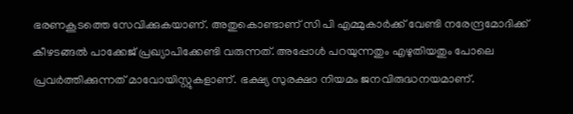ഭരണകൂടത്തെ സേവിക്കുകയാണ്. അതുകൊണ്ടാണ് സി പി എമ്മുകാര്‍ക്ക് വേണ്ടി നരേന്ദ്രമോദിക്ക് കീഴടങ്ങല്‍ പാക്കേജ് പ്രഖ്യാപിക്കേണ്ടി വരുന്നത്. അപ്പോള്‍ പറയുന്നതും എഴുതിയതും പോലെ പ്രവര്‍ത്തിക്കുന്നത് മാവോയിസ്റ്റുകളാണ്. ഭക്ഷ്യ സുരക്ഷാ നിയമം ജനവിരുദ്ധനയമാണ്.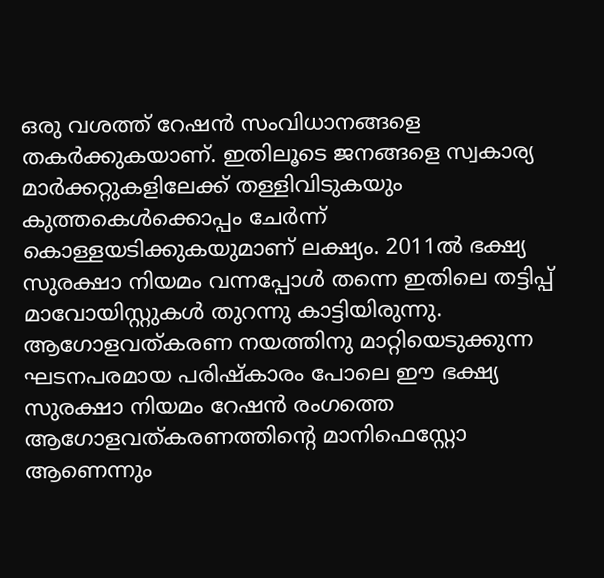ഒരു വശത്ത് റേഷന്‍ സംവിധാനങ്ങളെ തകര്‍ക്കുകയാണ്. ഇതിലൂടെ ജനങ്ങളെ സ്വകാര്യ മാര്‍ക്കറ്റുകളിലേക്ക് തള്ളിവിടുകയും കുത്തകെള്‍ക്കൊപ്പം ചേര്‍ന്ന് കൊള്ളയടിക്കുകയുമാണ് ലക്ഷ്യം. 2011ല്‍ ഭക്ഷ്യ സുരക്ഷാ നിയമം വന്നപ്പോള്‍ തന്നെ ഇതിലെ തട്ടിപ്പ് മാവോയിസ്റ്റുകള്‍ തുറന്നു കാട്ടിയിരുന്നു. ആഗോളവത്കരണ നയത്തിനു മാറ്റിയെടുക്കുന്ന ഘടനപരമായ പരിഷ്‌കാരം പോലെ ഈ ഭക്ഷ്യ സുരക്ഷാ നിയമം റേഷന്‍ രംഗത്തെ ആഗോളവത്കരണത്തിന്റെ മാനിഫെസ്റ്റോ ആണെന്നും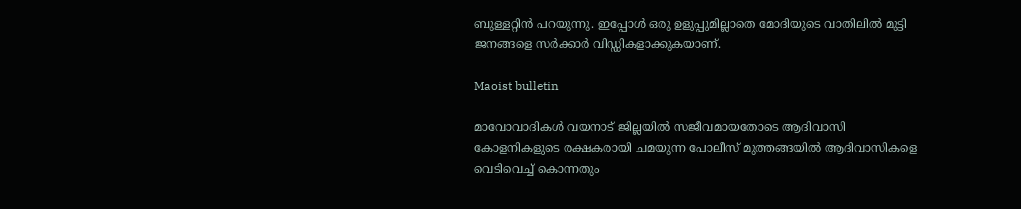ബുള്ളറ്റിന്‍ പറയുന്നു. ഇപ്പോള്‍ ഒരു ഉളുപ്പുമില്ലാതെ മോദിയുടെ വാതിലില്‍ മുട്ടി ജനങ്ങളെ സര്‍ക്കാര്‍ വിഡ്ഡികളാക്കുകയാണ്.

Maoist bulletin

മാവോവാദികള്‍ വയനാട് ജില്ലയില്‍ സജീവമായതോടെ ആദിവാസി കോളനികളുടെ രക്ഷകരായി ചമയുന്ന പോലീസ് മുത്തങ്ങയില്‍ ആദിവാസികളെ വെടിവെച്ച് കൊന്നതും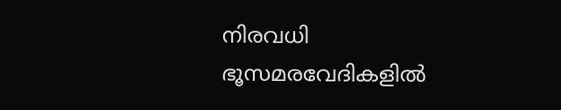നിരവധി ഭൂസമരവേദികളില്‍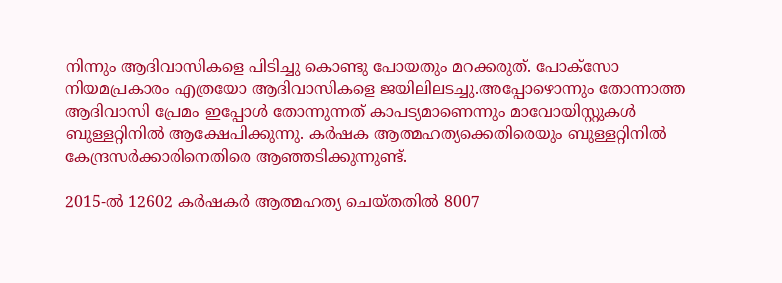നിന്നും ആദിവാസികളെ പിടിച്ചു കൊണ്ടു പോയതും മറക്കരുത്. പോക്‌സോ നിയമപ്രകാരം എത്രയോ ആദിവാസികളെ ജയിലിലടച്ചു.അപ്പോഴൊന്നും തോന്നാത്ത ആദിവാസി പ്രേമം ഇപ്പോള്‍ തോന്നുന്നത് കാപട്യമാണെന്നും മാവോയിസ്റ്റുകള്‍ ബുള്ളറ്റിനില്‍ ആക്ഷേപിക്കുന്നു. കര്‍ഷക ആത്മഹത്യക്കെതിരെയും ബുള്ളറ്റിനില്‍ കേന്ദ്രസര്‍ക്കാരിനെതിരെ ആഞ്ഞടിക്കുന്നുണ്ട്.

2015-ല്‍ 12602 കര്‍ഷകര്‍ ആത്മഹത്യ ചെയ്തതില്‍ 8007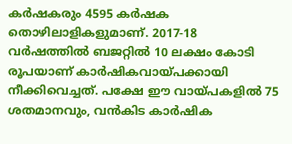കര്‍ഷകരും 4595 കര്‍ഷക തൊഴിലാളികളുമാണ്. 2017-18 വര്‍ഷത്തില്‍ ബജറ്റില്‍ 10 ലക്ഷം കോടി രൂപയാണ് കാര്‍ഷികവായ്പക്കായി നീക്കിവെച്ചത്. പക്ഷേ ഈ വായ്പകളില്‍ 75 ശതമാനവും, വന്‍കിട കാര്‍ഷിക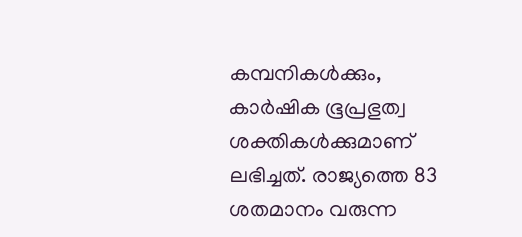കമ്പനികള്‍ക്കും, കാര്‍ഷിക ഭൂപ്രഭുത്വ ശക്തികള്‍ക്കുമാണ് ലഭിച്ചത്. രാജ്യത്തെ 83 ശതമാനം വരുന്ന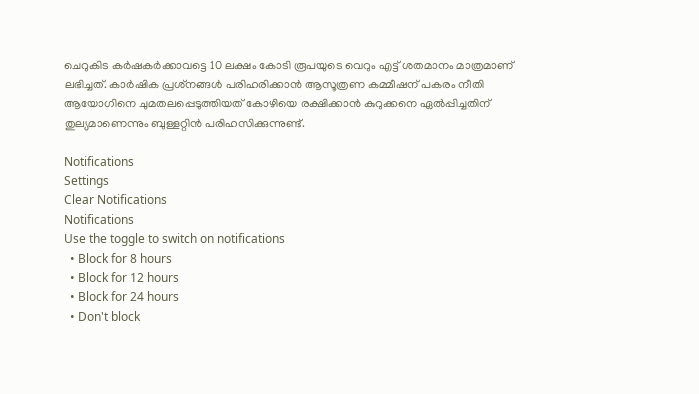ചെറുകിട കര്‍ഷകര്‍ക്കാവട്ടെ 10 ലക്ഷം കോടി രൂപയുടെ വെറും എട്ട് ശതമാനം മാത്രമാണ് ലഭിച്ചത്. കാര്‍ഷിക പ്രശ്‌നങ്ങള്‍ പരിഹരിക്കാന്‍ ആസൂത്രണ കമ്മീഷന് പകരം നീതി ആയോഗിനെ ചുമതലപ്പെടുത്തിയത് കോഴിയെ രക്ഷിക്കാന്‍ കുറുക്കനെ ഏല്‍പ്പിച്ചതിന് തുല്യമാണെന്നും ബുള്ളറ്റിന്‍ പരിഹസിക്കുന്നുണ്ട്.

Notifications
Settings
Clear Notifications
Notifications
Use the toggle to switch on notifications
  • Block for 8 hours
  • Block for 12 hours
  • Block for 24 hours
  • Don't block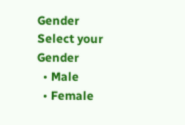Gender
Select your Gender
  • Male
  • Female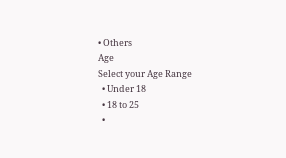• Others
Age
Select your Age Range
  • Under 18
  • 18 to 25
  •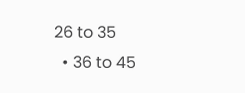26 to 35
  • 36 to 45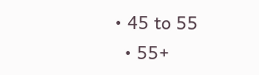• 45 to 55
  • 55+